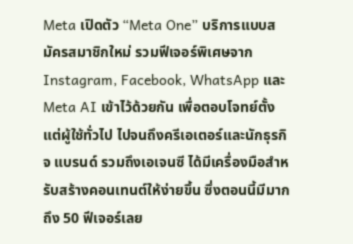Meta เปิดตัว “Meta One” บริการแบบสมัครสมาชิกใหม่ รวมฟีเจอร์พิเศษจาก Instagram, Facebook, WhatsApp และ Meta AI เข้าไว้ด้วยกัน เพื่อตอบโจทย์ตั้งแต่ผู้ใช้ทั่วไป ไปจนถึงครีเอเตอร์และนักธุรกิจ แบรนด์ รวมถึงเอเจนซี ได้มีเครื่องมือสำหรับสร้างคอนเทนต์ให้ง่ายขึ้น ซึ่งตอนนี้มีมากถึง 50 ฟีเจอร์เลย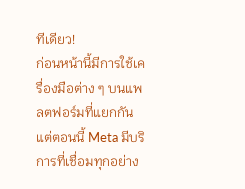ทีเดียว!
ก่อนหน้านี้มีการใช้เครื่องมือต่าง ๆ บนแพลตฟอร์มที่แยกกัน แต่ตอนนี้ Meta มีบริการที่เชื่อมทุกอย่าง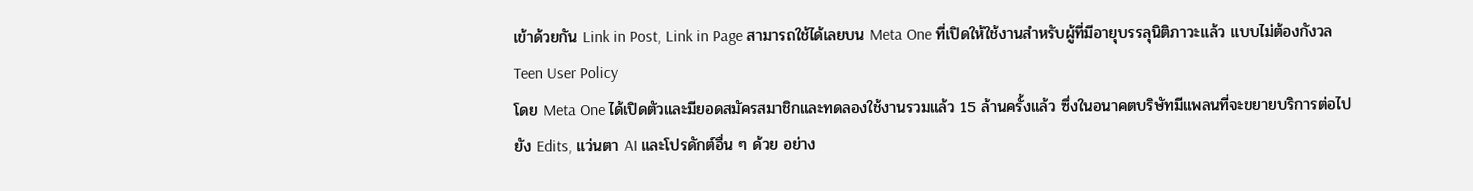เข้าด้วยกัน Link in Post, Link in Page สามารถใช้ได้เลยบน Meta One ที่เปิดให้ใช้งานสำหรับผู้ที่มีอายุบรรลุนิติภาวะแล้ว แบบไม่ต้องกังวล Teen User Policy
โดย Meta One ได้เปิดตัวและมียอดสมัครสมาชิกและทดลองใช้งานรวมแล้ว 15 ล้านครั้งแล้ว ซึ่งในอนาคตบริษัทมีแพลนที่จะขยายบริการต่อไปยัง Edits, แว่นตา AI และโปรดักต์อื่น ๆ ด้วย อย่าง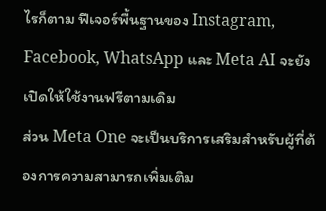ไรก็ตาม ฟีเจอร์พื้นฐานของ Instagram, Facebook, WhatsApp และ Meta AI จะยังเปิดให้ใช้งานฟรีตามเดิม
ส่วน Meta One จะเป็นบริการเสริมสำหรับผู้ที่ต้องการความสามารถเพิ่มเติม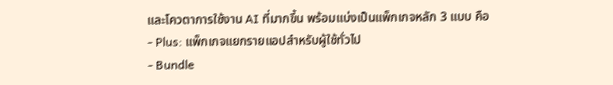และโควตาการใช้งาน AI ที่มากขึ้น พร้อมแบ่งเป็นแพ็กเกจหลัก 3 แบบ คือ
- Plus: แพ็กเกจแยกรายแอปสำหรับผู้ใช้ทั่วไป
- Bundle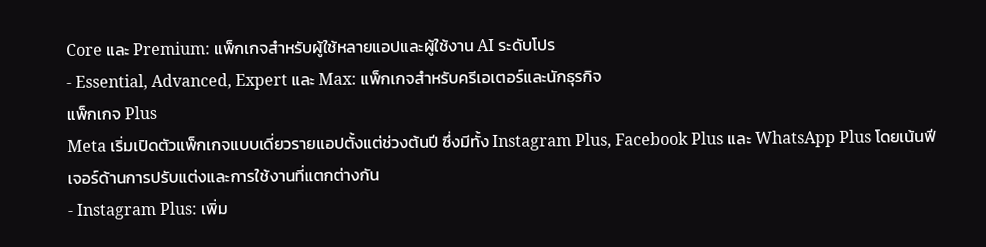Core และ Premium: แพ็กเกจสำหรับผู้ใช้หลายแอปและผู้ใช้งาน AI ระดับโปร
- Essential, Advanced, Expert และ Max: แพ็กเกจสำหรับครีเอเตอร์และนักธุรกิจ
แพ็กเกจ Plus
Meta เริ่มเปิดตัวแพ็กเกจแบบเดี่ยวรายแอปตั้งแต่ช่วงต้นปี ซึ่งมีทั้ง Instagram Plus, Facebook Plus และ WhatsApp Plus โดยเน้นฟีเจอร์ด้านการปรับแต่งและการใช้งานที่แตกต่างกัน
- Instagram Plus: เพิ่ม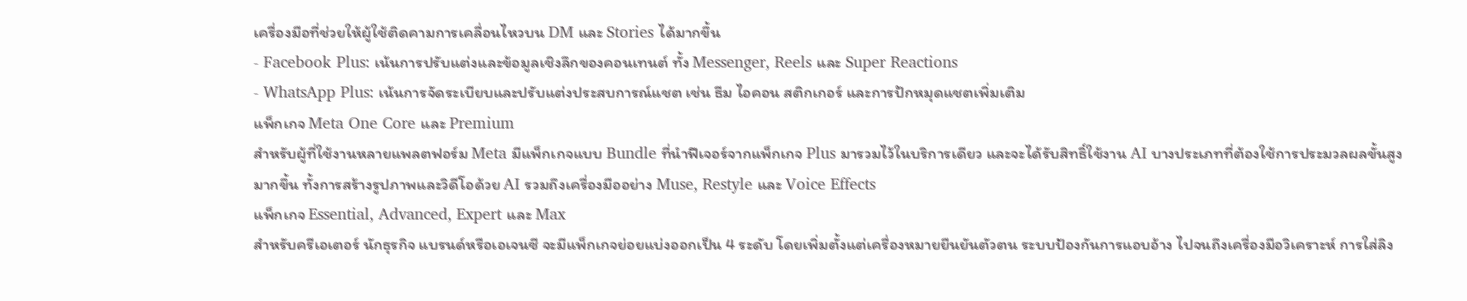เครื่องมือที่ช่วยให้ผู้ใช้ติดคามการเคลื่อนไหวบน DM และ Stories ได้มากขึ้น
- Facebook Plus: เน้นการปรับแต่งและข้อมูลเชิงลึกของคอนเทนต์ ทั้ง Messenger, Reels และ Super Reactions
- WhatsApp Plus: เน้นการจัดระเบียบและปรับแต่งประสบการณ์แชต เช่น ธีม ไอคอน สติกเกอร์ และการปักหมุดแชตเพิ่มเติม
แพ็กเกจ Meta One Core และ Premium
สำหรับผู้ที่ใช้งานหลายแพลตฟอร์ม Meta มีแพ็กเกจแบบ Bundle ที่นำฟีเจอร์จากแพ็กเกจ Plus มารวมไว้ในบริการเดียว และจะได้รับสิทธิ์ใช้งาน AI บางประเภทที่ต้องใช้การประมวลผลขั้นสูงมากขึ้น ทั้งการสร้างรูปภาพและวิดีโอด้วย AI รวมถึงเครื่องมืออย่าง Muse, Restyle และ Voice Effects
แพ็กเกจ Essential, Advanced, Expert และ Max
สำหรับครีเอเตอร์ นักธุรกิจ แบรนด์หรือเอเจนซี จะมีแพ็กเกจย่อยแบ่งออกเป็น 4 ระดับ โดยเพิ่มตั้งแต่เครื่องหมายยืนยันตัวตน ระบบป้องกันการแอบอ้าง ไปจนถึงเครื่องมือวิเคราะห์ การใส่ลิง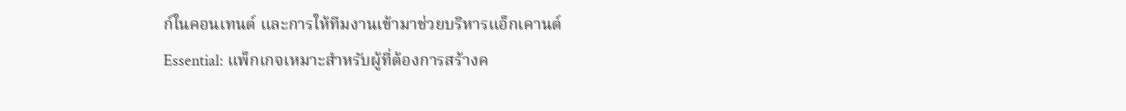ก์ในคอนเทนต์ และการให้ทีมงานเข้ามาช่วยบริหารแอ็กเคานต์
Essential: แพ็กเกจเหมาะสำหรับผู้ที่ต้องการสร้างค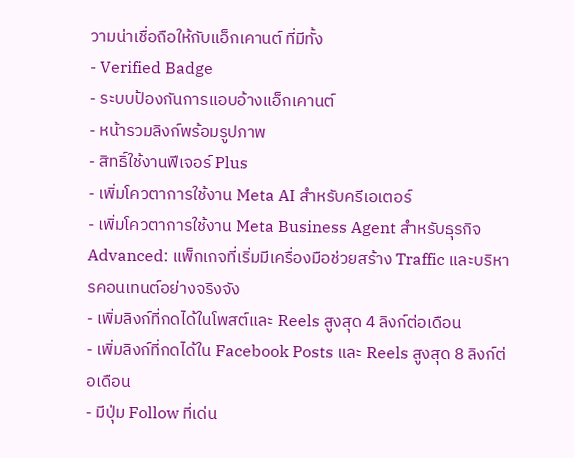วามน่าเชื่อถือให้กับแอ็กเคานต์ ที่มีทั้ง
- Verified Badge
- ระบบป้องกันการแอบอ้างแอ็กเคานต์
- หน้ารวมลิงก์พร้อมรูปภาพ
- สิทธิ์ใช้งานฟีเจอร์ Plus
- เพิ่มโควตาการใช้งาน Meta AI สำหรับครีเอเตอร์
- เพิ่มโควตาการใช้งาน Meta Business Agent สำหรับธุรกิจ
Advanced: แพ็กเกจที่เริ่มมีเครื่องมือช่วยสร้าง Traffic และบริหารคอนเทนต์อย่างจริงจัง
- เพิ่มลิงก์ที่กดได้ในโพสต์และ Reels สูงสุด 4 ลิงก์ต่อเดือน
- เพิ่มลิงก์ที่กดได้ใน Facebook Posts และ Reels สูงสุด 8 ลิงก์ต่อเดือน
- มีปุ่ม Follow ที่เด่น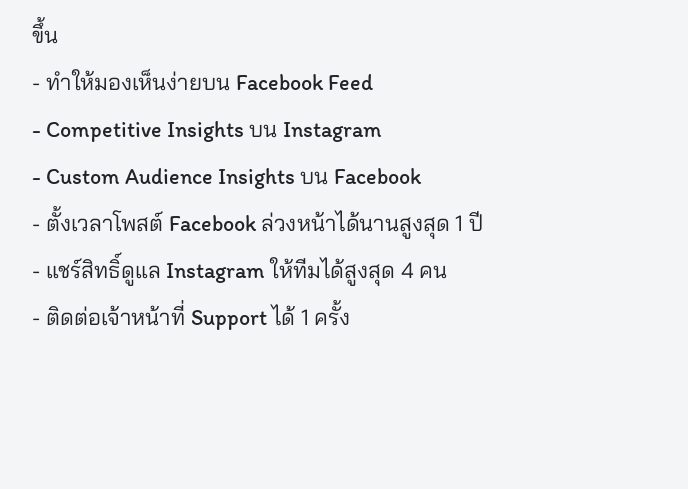ขึ้น
- ทำให้มองเห็นง่ายบน Facebook Feed
- Competitive Insights บน Instagram
- Custom Audience Insights บน Facebook
- ตั้งเวลาโพสต์ Facebook ล่วงหน้าได้นานสูงสุด 1 ปี
- แชร์สิทธิ์ดูแล Instagram ให้ทีมได้สูงสุด 4 คน
- ติดต่อเจ้าหน้าที่ Support ได้ 1 ครั้ง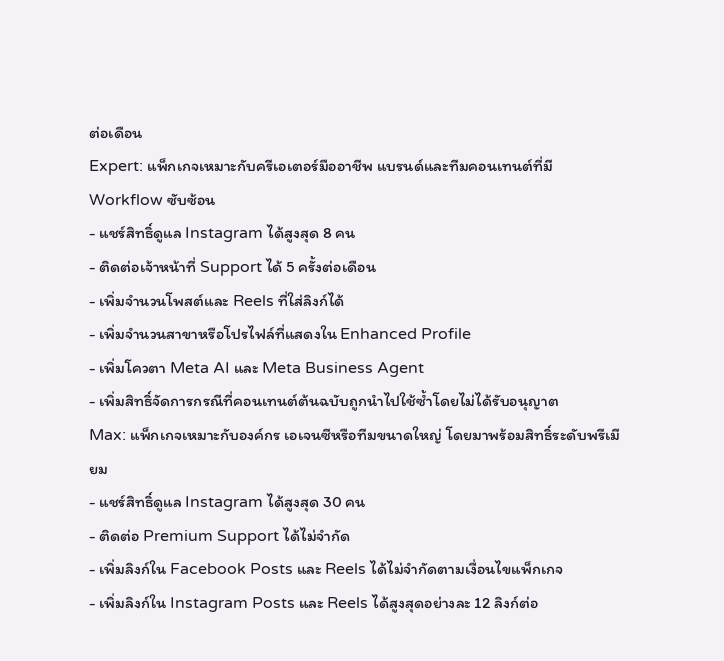ต่อเดือน
Expert: แพ็กเกจเหมาะกับครีเอเตอร์มืออาชีพ แบรนด์และทีมคอนเทนต์ที่มี Workflow ซับซ้อน
- แชร์สิทธิ์ดูแล Instagram ได้สูงสุด 8 คน
- ติดต่อเจ้าหน้าที่ Support ได้ 5 ครั้งต่อเดือน
- เพิ่มจำนวนโพสต์และ Reels ที่ใส่ลิงก์ได้
- เพิ่มจำนวนสาขาหรือโปรไฟล์ที่แสดงใน Enhanced Profile
- เพิ่มโควตา Meta AI และ Meta Business Agent
- เพิ่มสิทธิ์จัดการกรณีที่คอนเทนต์ต้นฉบับถูกนำไปใช้ซ้ำโดยไม่ได้รับอนุญาต
Max: แพ็กเกจเหมาะกับองค์กร เอเจนซีหรือทีมขนาดใหญ่ โดยมาพร้อมสิทธิ์ระดับพรีเมียม
- แชร์สิทธิ์ดูแล Instagram ได้สูงสุด 30 คน
- ติดต่อ Premium Support ได้ไม่จำกัด
- เพิ่มลิงก์ใน Facebook Posts และ Reels ได้ไม่จำกัดตามเงื่อนไขแพ็กเกจ
- เพิ่มลิงก์ใน Instagram Posts และ Reels ได้สูงสุดอย่างละ 12 ลิงก์ต่อ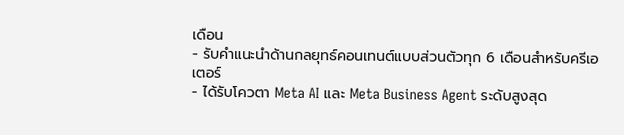เดือน
- รับคำแนะนำด้านกลยุทธ์คอนเทนต์แบบส่วนตัวทุก 6 เดือนสำหรับครีเอเตอร์
- ได้รับโควตา Meta AI และ Meta Business Agent ระดับสูงสุด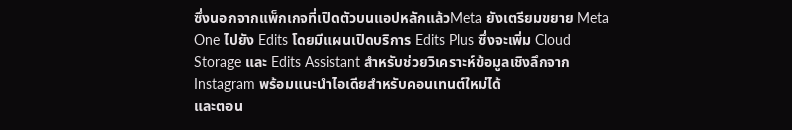ซึ่งนอกจากแพ็กเกจที่เปิดตัวบนแอปหลักแล้วMeta ยังเตรียมขยาย Meta One ไปยัง Edits โดยมีแผนเปิดบริการ Edits Plus ซึ่งจะเพิ่ม Cloud Storage และ Edits Assistant สำหรับช่วยวิเคราะห์ข้อมูลเชิงลึกจาก Instagram พร้อมแนะนำไอเดียสำหรับคอนเทนต์ใหม่ได้
และตอน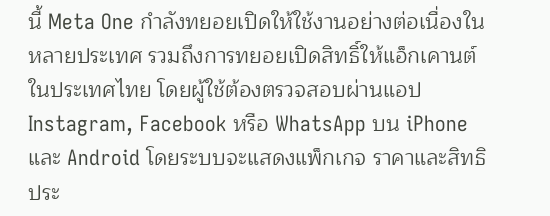นี้ Meta One กำลังทยอยเปิดให้ใช้งานอย่างต่อเนื่องในหลายประเทศ รวมถึงการทยอยเปิดสิทธิ์ให้แอ็กเคานต์ในประเทศไทย โดยผู้ใช้ต้องตรวจสอบผ่านแอป Instagram, Facebook หรือ WhatsApp บน iPhone และ Android โดยระบบจะแสดงแพ็กเกจ ราคาและสิทธิประ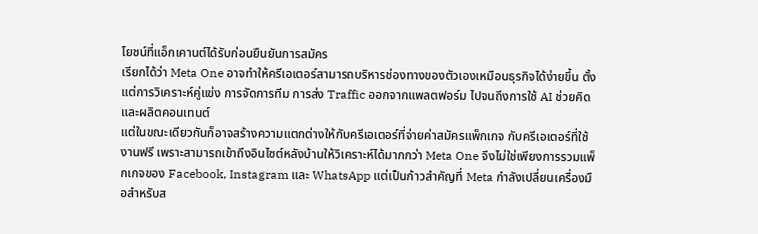โยชน์ที่แอ็กเคานต์ได้รับก่อนยืนยันการสมัคร
เรียกได้ว่า Meta One อาจทำให้ครีเอเตอร์สามารถบริหารช่องทางของตัวเองเหมือนธุรกิจได้ง่ายขึ้น ตั้งแต่การวิเคราะห์คู่แข่ง การจัดการทีม การส่ง Traffic ออกจากแพลตฟอร์ม ไปจนถึงการใช้ AI ช่วยคิดและผลิตคอนเทนต์
แต่ในขณะเดียวกันก็อาจสร้างความแตกต่างให้กับครีเอเตอร์ที่จ่ายค่าสมัครแพ็กเกจ กับครีเอเตอร์ที่ใช้งานฟรี เพราะสามารถเข้าถึงอินไซต์หลังบ้านให้วิเคราะห์ได้มากกว่า Meta One จึงไม่ใช่เพียงการรวมแพ็กเกจของ Facebook, Instagram และ WhatsApp แต่เป็นก้าวสำคัญที่ Meta กำลังเปลี่ยนเครื่องมือสำหรับส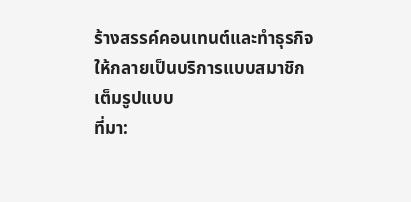ร้างสรรค์คอนเทนต์และทำธุรกิจให้กลายเป็นบริการแบบสมาชิกเต็มรูปแบบ
ที่มา: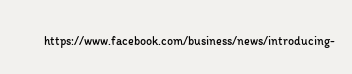https://www.facebook.com/business/news/introducing-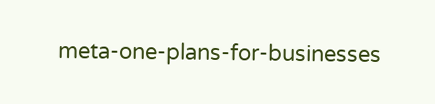meta-one-plans-for-businesses